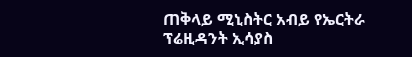ጠቅላይ ሚኒስትር አብይ የኤርትራ ፕሬዚዳንት ኢሳያስ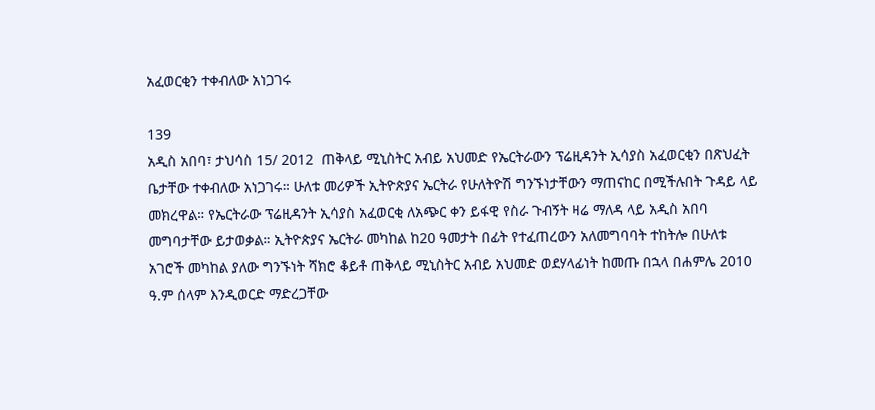አፈወርቂን ተቀብለው አነጋገሩ

139
አዲስ አበባ፣ ታህሳስ 15/ 2012  ጠቅላይ ሚኒስትር አብይ አህመድ የኤርትራውን ፕሬዚዳንት ኢሳያስ አፈወርቂን በጽህፈት ቤታቸው ተቀብለው አነጋገሩ። ሁለቱ መሪዎች ኢትዮጵያና ኤርትራ የሁለትዮሽ ግንኙነታቸውን ማጠናከር በሚችሉበት ጉዳይ ላይ መክረዋል። የኤርትራው ፕሬዚዳንት ኢሳያስ አፈወርቂ ለአጭር ቀን ይፋዊ የስራ ጉብኝት ዛሬ ማለዳ ላይ አዲስ አበባ መግባታቸው ይታወቃል። ኢትዮጵያና ኤርትራ መካከል ከ20 ዓመታት በፊት የተፈጠረውን አለመግባባት ተከትሎ በሁለቱ አገሮች መካከል ያለው ግንኙነት ሻክሮ ቆይቶ ጠቅላይ ሚኒስትር አብይ አህመድ ወደሃላፊነት ከመጡ በኋላ በሐምሌ 2010 ዓ.ም ሰላም እንዲወርድ ማድረጋቸው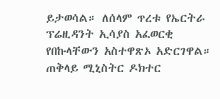ይታወሳል። ለሰላም ጥረቱ የኤርትራ ፕሬዚዳንት ኢሳያስ አፈወርቂ የበኩላቸውን አስተዋጽኦ አድርገዋል። ጠቅላይ ሚኒስትር ዶክተር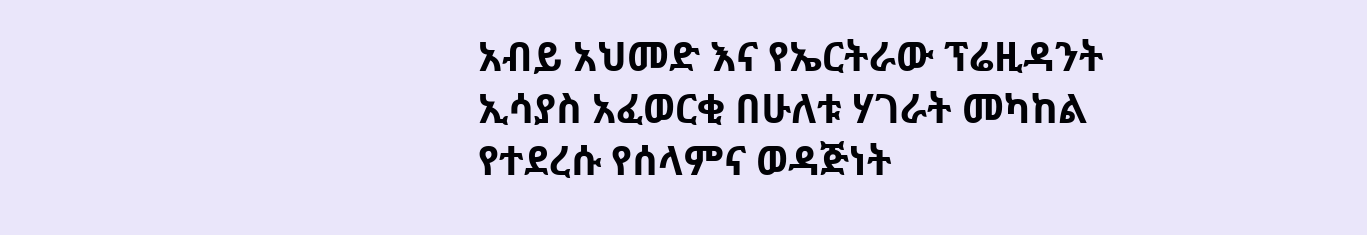አብይ አህመድ እና የኤርትራው ፕሬዚዳንት ኢሳያስ አፈወርቂ በሁለቱ ሃገራት መካከል የተደረሱ የሰላምና ወዳጅነት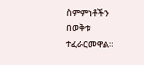ስምምነቶችን በወቅቱ ተፈራርመዋል።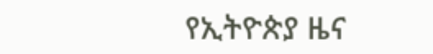የኢትዮጵያ ዜና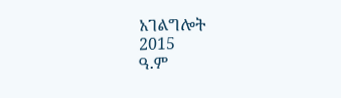አገልግሎት
2015
ዓ.ም